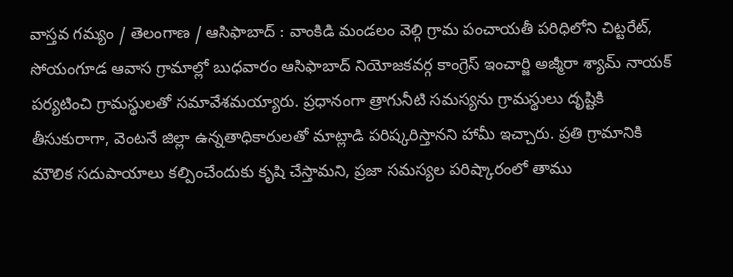వాస్తవ గమ్యం / తెలంగాణ / ఆసిఫాబాద్ : వాంకిడి మండలం వెల్గి గ్రామ పంచాయతీ పరిధిలోని చిట్టరేట్, సోయంగూడ ఆవాస గ్రామాల్లో బుధవారం ఆసిఫాబాద్ నియోజకవర్గ కాంగ్రెస్ ఇంచార్జి అజ్మీరా శ్యామ్ నాయక్ పర్యటించి గ్రామస్థులతో సమావేశమయ్యారు. ప్రధానంగా త్రాగునీటి సమస్యను గ్రామస్థులు దృష్టికి తీసుకురాగా, వెంటనే జిల్లా ఉన్నతాధికారులతో మాట్లాడి పరిష్కరిస్తానని హామీ ఇచ్చారు. ప్రతి గ్రామానికి మౌలిక సదుపాయాలు కల్పించేందుకు కృషి చేస్తామని, ప్రజా సమస్యల పరిష్కారంలో తాము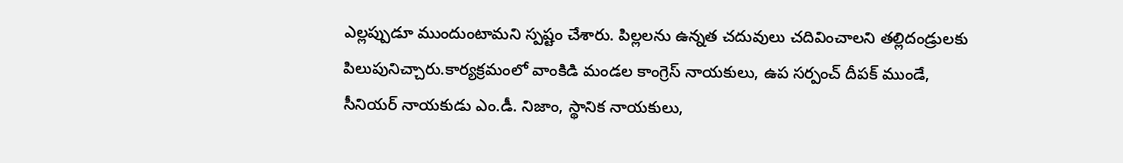ఎల్లప్పుడూ ముందుంటామని స్పష్టం చేశారు. పిల్లలను ఉన్నత చదువులు చదివించాలని తల్లిదండ్రులకు పిలుపునిచ్చారు.కార్యక్రమంలో వాంకిడి మండల కాంగ్రెస్ నాయకులు, ఉప సర్పంచ్ దీపక్ ముండే, సీనియర్ నాయకుడు ఎం.డీ. నిజాం, స్థానిక నాయకులు,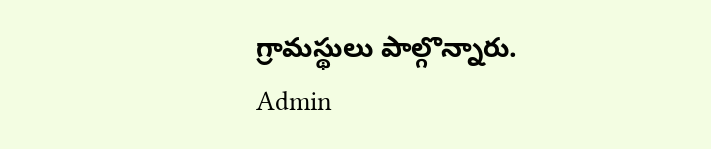గ్రామస్థులు పాల్గొన్నారు.
Admin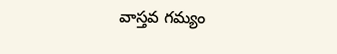వాస్తవ గమ్యం